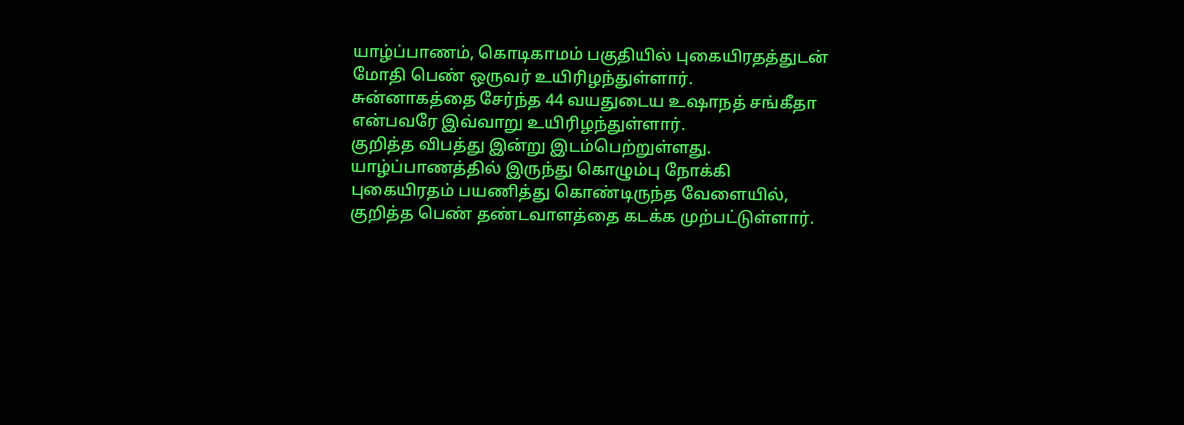யாழ்ப்பாணம், கொடிகாமம் பகுதியில் புகையிரதத்துடன் மோதி பெண் ஒருவர் உயிரிழந்துள்ளார்.
சுன்னாகத்தை சேர்ந்த 44 வயதுடைய உஷாநத் சங்கீதா என்பவரே இவ்வாறு உயிரிழந்துள்ளார்.
குறித்த விபத்து இன்று இடம்பெற்றுள்ளது.
யாழ்ப்பாணத்தில் இருந்து கொழும்பு நோக்கி புகையிரதம் பயணித்து கொண்டிருந்த வேளையில், குறித்த பெண் தண்டவாளத்தை கடக்க முற்பட்டுள்ளார்.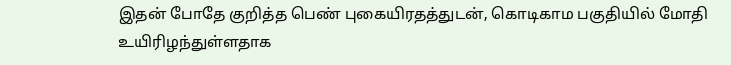இதன் போதே குறித்த பெண் புகையிரதத்துடன், கொடிகாம பகுதியில் மோதி உயிரிழந்துள்ளதாக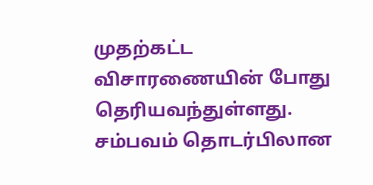முதற்கட்ட விசாரணையின் போது தெரியவந்துள்ளது.
சம்பவம் தொடர்பிலான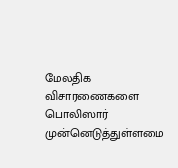மேலதிக விசாரணைகளை பொலிஸார் முன்னெடுத்துள்ளமை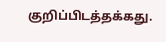குறிப்பிடத்தக்கது.